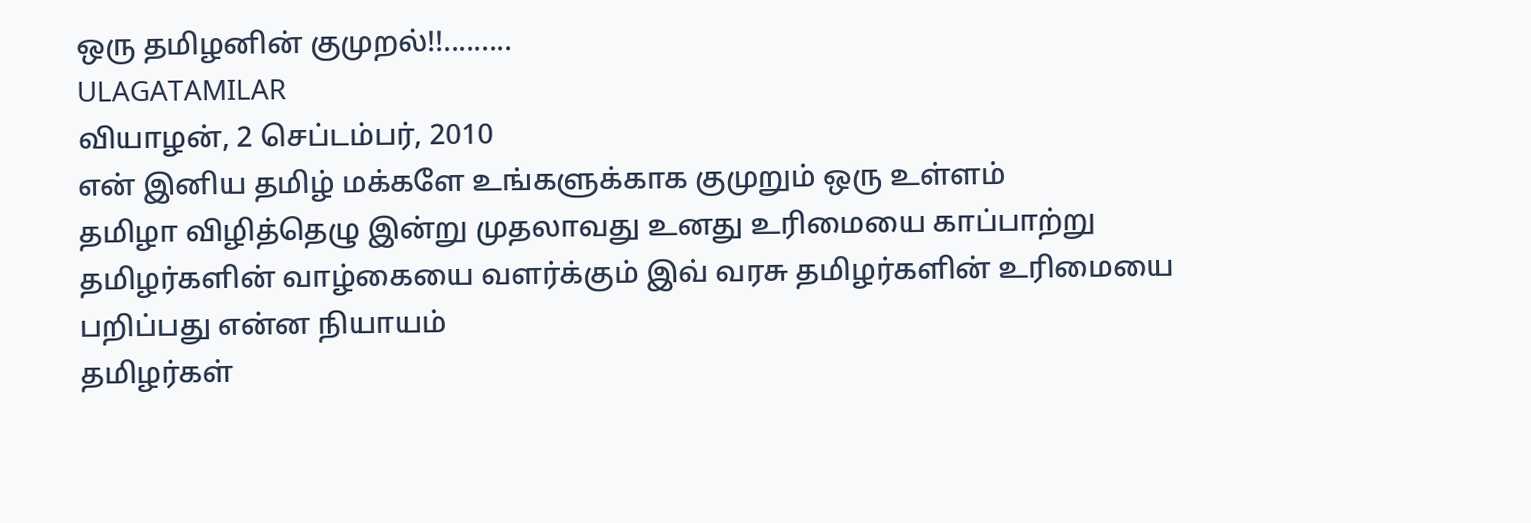ஒரு தமிழனின் குமுறல்!!.........
ULAGATAMILAR
வியாழன், 2 செப்டம்பர், 2010
என் இனிய தமிழ் மக்களே உங்களுக்காக குமுறும் ஒரு உள்ளம்
தமிழா விழித்தெழு இன்று முதலாவது உனது உரிமையை காப்பாற்று
தமிழர்களின் வாழ்கையை வளர்க்கும் இவ் வரசு தமிழர்களின் உரிமையை பறிப்பது என்ன நியாயம்
தமிழர்கள்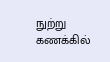நுற்று கணக்கில்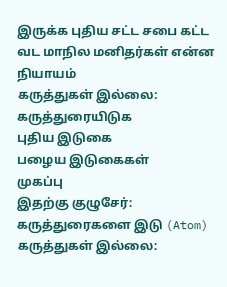இருக்க புதிய சட்ட சபை கட்ட வட மாநில மனிதர்கள் என்ன நியாயம்
கருத்துகள் இல்லை:
கருத்துரையிடுக
புதிய இடுகை
பழைய இடுகைகள்
முகப்பு
இதற்கு குழுசேர்:
கருத்துரைகளை இடு (Atom)
கருத்துகள் இல்லை: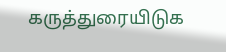கருத்துரையிடுக